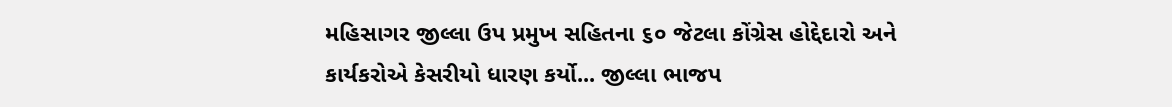મહિસાગર જીલ્લા ઉપ પ્રમુખ સહિતના ૬૦ જેટલા કોંગ્રેસ હોદ્દેદારો અને કાર્યકરોએ કેસરીયો ધારણ કર્યો... જીલ્લા ભાજપ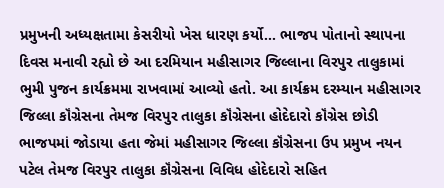પ્રમુખની અધ્યક્ષતામા કેસરીયો ખેસ ધારણ કર્યો... ભાજપ પોતાનો સ્થાપના દિવસ મનાવી રહ્યો છે આ દરમિયાન મહીસાગર જિલ્લાના વિરપુર તાલુકામાં ભુમી પુજન કાર્યક્રમમા રાખવામાં આવ્યો હતો. આ કાર્યક્રમ દરમ્યાન મહીસાગર જિલ્લા કૉંગ્રેસના તેમજ વિરપુર તાલુકા કૉંગ્રેસના હોદેદારો કૉંગ્રેસ છોડી ભાજપમાં જોડાયા હતા જેમાં મહીસાગર જિલ્લા કૉંગ્રેસના ઉપ પ્રમુખ નયન પટેલ તેમજ વિરપુર તાલુકા કૉંગ્રેસના વિવિધ હોદેદારો સહિત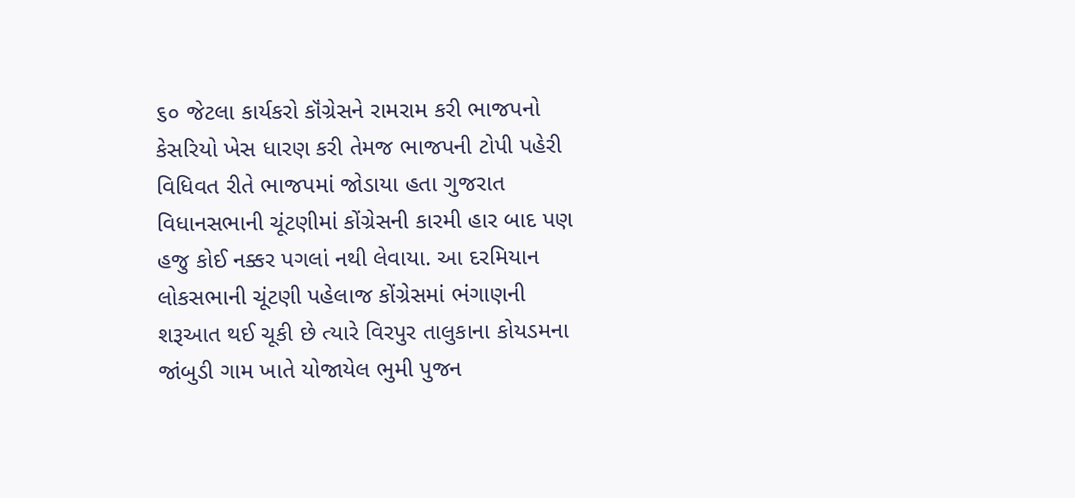૬૦ જેટલા કાર્યકરો કૉંગ્રેસને રામરામ કરી ભાજપનો કેસરિયો ખેસ ધારણ કરી તેમજ ભાજપની ટોપી પહેરી વિધિવત રીતે ભાજપમાં જોડાયા હતા ગુજરાત વિધાનસભાની ચૂંટણીમાં કોંગ્રેસની કારમી હાર બાદ પણ હજુ કોઈ નક્કર પગલાં નથી લેવાયા. આ દરમિયાન લોકસભાની ચૂંટણી પહેલાજ કોંગ્રેસમાં ભંગાણની શરૂઆત થઈ ચૂકી છે ત્યારે વિરપુર તાલુકાના કોયડમના જાંબુડી ગામ ખાતે યોજાયેલ ભુમી પુજન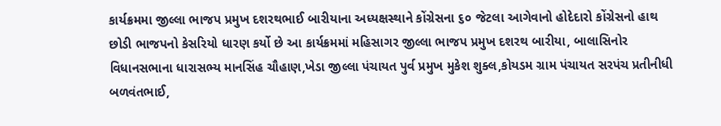કાર્યક્રમમા જીલ્લા ભાજપ પ્રમુખ દશરથભાઈ બારીયાના અધ્યક્ષસ્થાને કોંગ્રેસના ૬૦ જેટલા આગેવાનો હોદેદારો કોંગ્રેસનો હાથ છોડી ભાજપનો કેસરિયો ધારણ કર્યો છે આ કાર્યક્રમમાં મહિસાગર જીલ્લા ભાજપ પ્રમુખ દશરથ બારીયા, બાલાસિનોર વિધાનસભાના ધારાસભ્ય માનસિંહ ચૌહાણ,ખેડા જીલ્લા પંચાયત પુર્વ પ્રમુખ મુકેશ શુક્લ,કોયડમ ગ્રામ પંચાયત સરપંચ પ્રતીનીધી બળવંતભાઈ,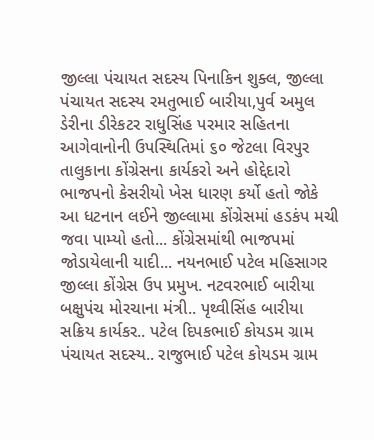જીલ્લા પંચાયત સદસ્ય પિનાકિન શુક્લ, જીલ્લા પંચાયત સદસ્ય રમતુભાઈ બારીયા,પુર્વ અમુલ ડેરીના ડીરેકટર રાધુસિંહ પરમાર સહિતના આગેવાનોની ઉપસ્થિતિમાં ૬૦ જેટલા વિરપુર તાલુકાના કોંગ્રેસના કાર્યકરો અને હોદ્દેદારો ભાજપનો કેસરીયો ખેસ ધારણ કર્યો હતો જોકે આ ધટનાન લઈને જીલ્લામા કોંગ્રેસમાં હડકંપ મચી જવા પામ્યો હતો... કોંગ્રેસમાંથી ભાજપમાં જોડાયેલાની યાદી... નયનભાઈ પટેલ મહિસાગર જીલ્લા કોંગ્રેસ ઉપ પ્રમુખ. નટવરભાઈ બારીયા બક્ષુપંચ મોરચાના મંત્રી.. પૃથ્વીસિંહ બારીયા સક્રિય કાર્યકર.. પટેલ દિપકભાઈ કોયડમ ગ્રામ પંચાયત સદસ્ય.. રાજુભાઈ પટેલ કોયડમ ગ્રામ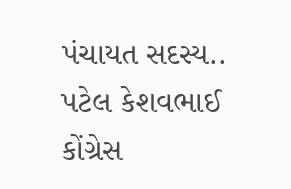પંચાયત સદસ્ય.. પટેલ કેશવભાઈ કોંગ્રેસ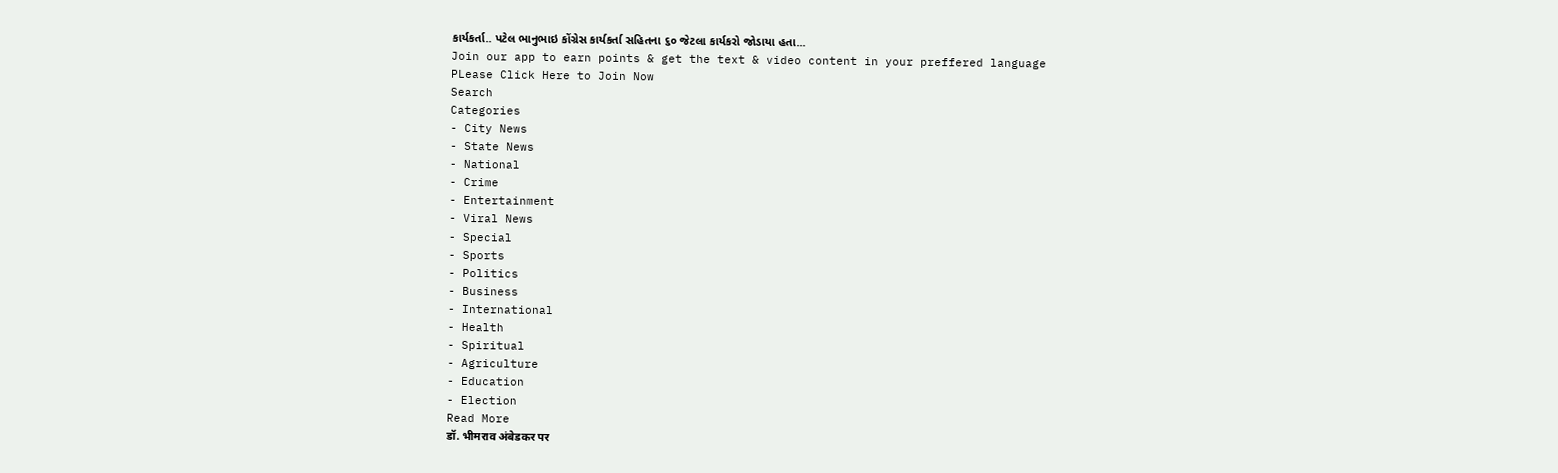કાર્યકર્તા.. પટેલ ભાનુભાઇ કોંગ્રેસ કાર્યકર્તા સહિતના ૬૦ જેટલા કાર્યકરો જોડાયા હતા...
Join our app to earn points & get the text & video content in your preffered language
PLease Click Here to Join Now
Search
Categories
- City News
- State News
- National
- Crime
- Entertainment
- Viral News
- Special
- Sports
- Politics
- Business
- International
- Health
- Spiritual
- Agriculture
- Education
- Election
Read More
डॉ. भीमराव अंबेडकर पर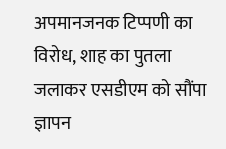अपमानजनक टिप्पणी का विरोध, शाह का पुतला जलाकर एसडीएम को सौंपा ज्ञापन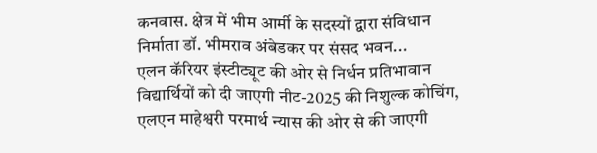कनवास. क्षेत्र में भीम आर्मी के सदस्यों द्वारा संविधान निर्माता डॉ. भीमराव अंबेडकर पर संसद भवन...
एलन कॅरियर इंस्टीट्यूट की ओर से निर्धन प्रतिभावान विद्यार्थियों को दी जाएगी नीट-2025 की निशुल्क कोचिंग, एलएन माहेश्वरी परमार्थ न्यास की ओर से की जाएगी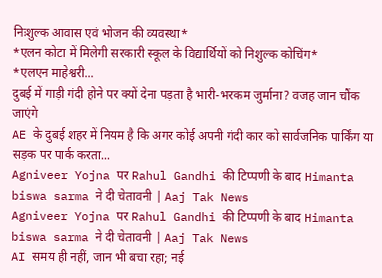निःशुल्क आवास एवं भोजन की व्यवस्था*
*एलन कोटा में मिलेगी सरकारी स्कूल के विद्यार्थियों को निशुल्क कोचिंग*
*एलएन माहेश्वरी...
दुबई में गाड़ी गंदी होने पर क्यों देना पड़ता है भारी-भरकम जुर्माना? वजह जान चौंक जाएंगे
AE के दुबई शहर में नियम है कि अगर कोई अपनी गंदी कार को सार्वजनिक पार्किंग या सड़क पर पार्क करता...
Agniveer Yojna पर Rahul Gandhi की टिप्पणी के बाद Himanta biswa sarma ने दी चेतावनी | Aaj Tak News
Agniveer Yojna पर Rahul Gandhi की टिप्पणी के बाद Himanta biswa sarma ने दी चेतावनी | Aaj Tak News
AI समय ही नहीं, जान भी बचा रहा; नई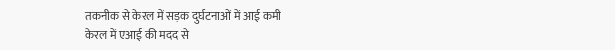तकनीक से केरल में सड़क दुर्घटनाओं में आई कमी
केरल में एआई की मदद से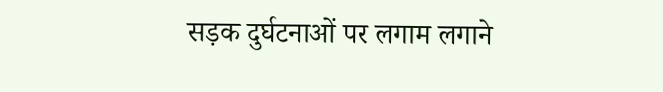सड़क दुर्घटनाओं पर लगाम लगाने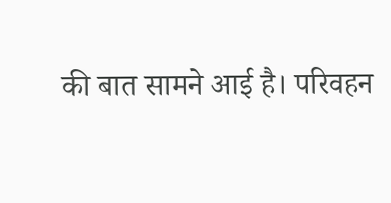की बात सामने आई है। परिवहन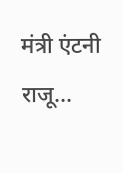मंत्री एंटनी राजू...